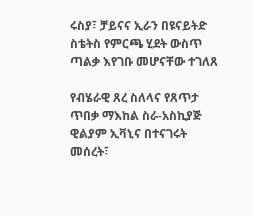ሩስያ፣ ቻይናና ኢራን በዩናይትድ ስቴትስ የምርጫ ሂደት ውስጥ ጣልቃ እየገቡ መሆናቸው ተገለጸ

የብሄራዊ ጸረ ስለላና የጸጥታ ጥበቃ ማእከል ስራ-አስኪያጅ ዊልያም ኢቫኒና በተናገሩት መሰረት፣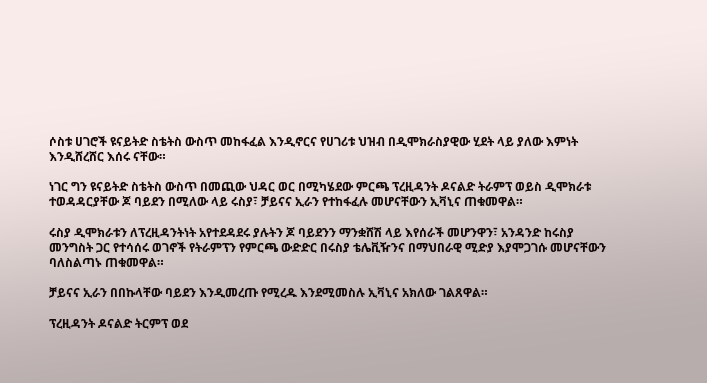ሶስቱ ሀገሮች ዩናይትድ ስቴትስ ውስጥ መከፋፈል እንዲኖርና የሀገሪቱ ህዝብ በዲሞክራስያዊው ሂደት ላይ ያለው እምነት እንዲሸረሸር እሰሩ ናቸው።

ነገር ግን ዩናይትድ ስቴትስ ውስጥ በመጪው ህዳር ወር በሚካሄደው ምርጫ ፕረዚዳንት ዶናልድ ትራምፕ ወይስ ዲሞክራቱ ተወዳዳርያቸው ጆ ባይደን በሚለው ላይ ሩስያ፣ ቻይናና ኢራን የተከፋፈሉ መሆናቸውን ኢቫኒና ጠቁመዋል።

ሩስያ ዲሞክራቱን ለፕረዚዳንትነት አየተደዳደሩ ያሉትን ጆ ባይደንን ማንቋሸሽ ላይ እየሰራች መሆንዋን፣ አንዳንድ ከሩስያ መንግስት ጋር የተሳሰሩ ወገኖች የትራምፕን የምርጫ ውድድር በሩስያ ቴሌቪዥንና በማህበራዊ ሚድያ እያሞጋገሱ መሆናቸውን ባለስልጣኑ ጠቁመዋል።

ቻይናና ኢራን በበኩላቸው ባይደን እንዲመረጡ የሚረዱ እንደሚመስሉ ኢቫኒና አክለው ገልጸዋል።

ፕረዚዳንት ዶናልድ ትርምፕ ወደ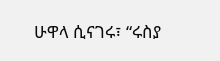ሁዋላ ሲናገሩ፣ “ሩስያ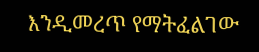እንዲመረጥ የማትፈልገው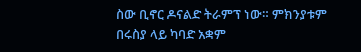ስው ቢኖር ዶናልድ ትራምፕ ነው። ምክንያቱም በሩስያ ላይ ካባድ አቋም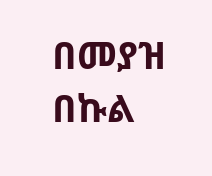በመያዝ በኩል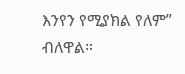እንየን የሚያክል የለም” ብለዋል።